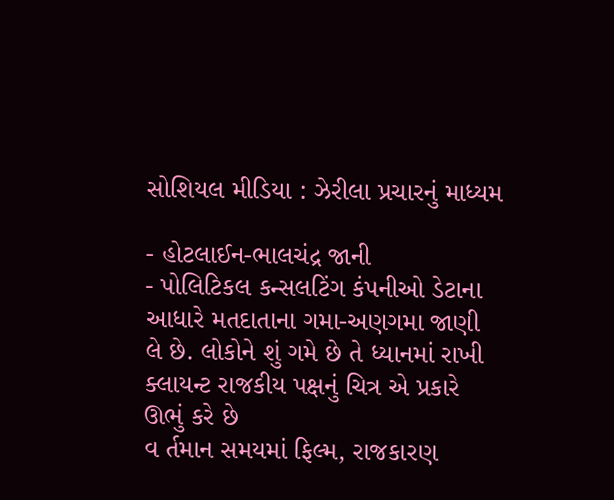સોશિયલ મીડિયા : ઝેરીલા પ્રચારનું માધ્યમ

- હોટલાઈન-ભાલચંદ્ર જાની
- પોલિટિકલ કન્સલટિંગ કંપનીઓ ડેટાના આધારે મતદાતાના ગમા-અણગમા જાણી લે છે. લોકોને શું ગમે છે તે ધ્યાનમાં રાખી ક્લાયન્ટ રાજકીય પક્ષનું ચિત્ર એ પ્રકારે ઊભું કરે છે
વ ર્તમાન સમયમાં ફિલ્મ, રાજકારણ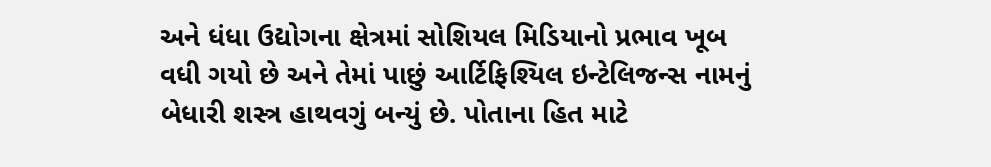અને ધંધા ઉદ્યોગના ક્ષેત્રમાં સોશિયલ મિડિયાનો પ્રભાવ ખૂબ વધી ગયો છે અને તેમાં પાછું આર્ટિફિશ્યિલ ઇન્ટેલિજન્સ નામનું બેધારી શસ્ત્ર હાથવગું બન્યું છે. પોતાના હિત માટે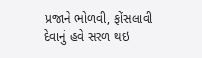પ્રજાને ભોળવી, ફોંસલાવી દેવાનું હવે સરળ થઇ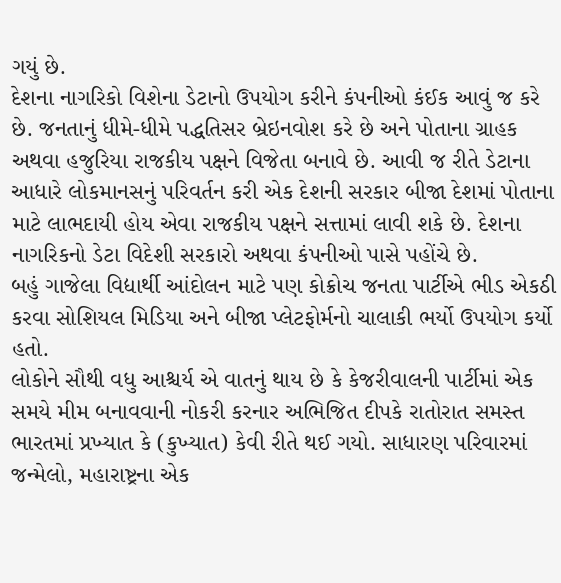ગયું છે.
દેશના નાગરિકો વિશેના ડેટાનો ઉપયોગ કરીને કંપનીઓ કંઈક આવું જ કરે છે. જનતાનું ધીમે-ધીમે પદ્ધતિસર બ્રેઇનવોશ કરે છે અને પોતાના ગ્રાહક અથવા હજુરિયા રાજકીય પક્ષને વિજેતા બનાવે છે. આવી જ રીતે ડેટાના આધારે લોકમાનસનું પરિવર્તન કરી એક દેશની સરકાર બીજા દેશમાં પોતાના માટે લાભદાયી હોય એવા રાજકીય પક્ષને સત્તામાં લાવી શકે છે. દેશના નાગરિકનો ડેટા વિદેશી સરકારો અથવા કંપનીઓ પાસે પહોંચે છે.
બહું ગાજેલા વિદ્યાર્થી આંદોલન માટે પણ કોક્રોચ જનતા પાર્ટીએ ભીડ એકઠી કરવા સોશિયલ મિડિયા અને બીજા પ્લેટફોર્મનો ચાલાકી ભર્યો ઉપયોગ કર્યો હતો.
લોકોને સૌથી વધુ આશ્ચર્ય એ વાતનું થાય છે કે કેજરીવાલની પાર્ટીમાં એક સમયે મીમ બનાવવાની નોકરી કરનાર અભિજિત દીપકે રાતોરાત સમસ્ત ભારતમાં પ્રખ્યાત કે (કુખ્યાત) કેવી રીતે થઈ ગયો. સાધારણ પરિવારમાં જન્મેલો, મહારાષ્ટ્રના એક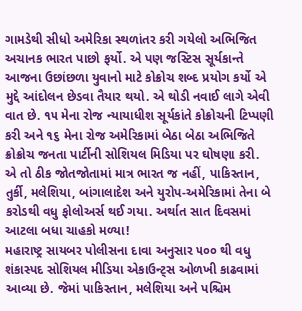ગામડેથી સીધો અમેરિકા સ્થળાંતર કરી ગયેલો અભિજિત અચાનક ભારત પાછો ફર્યો. એ પણ જસ્ટિસ સૂર્યકાન્તે આજના ઉછાંછળા યુવાનો માટે કોક્રોચ શબ્દ પ્રયોગ કર્યો એ મુદ્દે આંદોલન છેડવા તૈયાર થયો. એ થોડી નવાઈ લાગે એવી વાત છે. ૧૫ મેના રોજ ન્યાયાધીશ સૂર્યકાંતે કોક્રોચની ટિપ્પણી કરી અને ૧૬ મેના રોજ અમેરિકામાં બેઠા બેઠા અભિજિતે ક્રોક્રોચ જનતા પાર્ટીની સોશિયલ મિડિયા પર ઘોષણા કરી. એ તો ઠીક જોતજોતામાં માત્ર ભારત જ નહીં, પાકિસ્તાન, તુર્કી, મલેશિયા, બાંગાલાદેશ અને યુરોપ-અમેરિકામાં તેના બે કરોડથી વધુ ફોલોઅર્સ થઈ ગયા. અર્થાત સાત દિવસમાં આટલા બધા ચાહકો મળ્યા!
મહારાષ્ટ્ર સાયબર પોલીસના દાવા અનુસાર ૫૦૦ થી વધુ શંકાસ્પદ સોશિયલ મીડિયા એકાઉન્ટ્સ ઓળખી કાઢવામાં આવ્યા છે. જેમાં પાકિસ્તાન, મલેશિયા અને પશ્ચિમ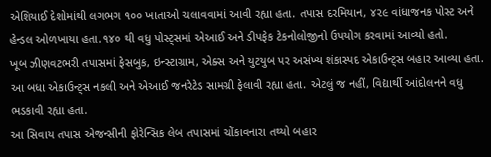એશિયાઈ દેશોમાંથી લગભગ ૧૦૦ ખાતાઓ ચલાવવામાં આવી રહ્યા હતા. તપાસ દરમિયાન, ૪૨૯ વાંધાજનક પોસ્ટ અને હેન્ડલ ઓળખાયા હતા.૧૪૦ થી વધુ પોસ્ટ્સમાં એઆઈ અને ડીપફેક ટેકનોલોજીનો ઉપયોગ કરવામાં આવ્યો હતો.
ખૂબ ઝીણવટભરી તપાસમાં ફેસબુક, ઇન્સ્ટાગ્રામ, એક્સ અને યુટયુબ પર અસંખ્ય શંકાસ્પદ એકાઉન્ટ્સ બહાર આવ્યા હતા. આ બધા એકાઉન્ટ્સ નકલી અને એઆઈ જનરેટેડ સામગ્રી ફેલાવી રહ્યા હતા. એટલું જ નહીં, વિદ્યાર્થી આંદોલનને વધુ ભડકાવી રહ્યા હતા.
આ સિવાય તપાસ એજન્સીની ફોરેન્સિક લેબ તપાસમાં ચોંકાવનારા તથ્યો બહાર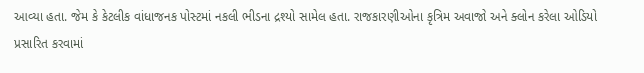આવ્યા હતા. જેમ કે કેટલીક વાંધાજનક પોસ્ટમાં નકલી ભીડના દ્રશ્યો સામેલ હતા. રાજકારણીઓના કૃત્રિમ અવાજો અને ક્લોન કરેલા ઓડિયો પ્રસારિત કરવામાં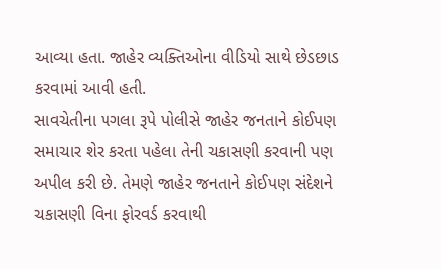આવ્યા હતા. જાહેર વ્યક્તિઓના વીડિયો સાથે છેડછાડ કરવામાં આવી હતી.
સાવચેતીના પગલા રૂપે પોલીસે જાહેર જનતાને કોઈપણ સમાચાર શેર કરતા પહેલા તેની ચકાસણી કરવાની પણ અપીલ કરી છે. તેમણે જાહેર જનતાને કોઈપણ સંદેશને ચકાસણી વિના ફોરવર્ડ કરવાથી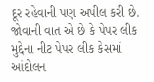દૂર રહેવાની પણ અપીલ કરી છે.
જોવાની વાત એ છે કે પેપર લીક મુદ્દેના નીટ પેપર લીક કેસમાં આંદોલન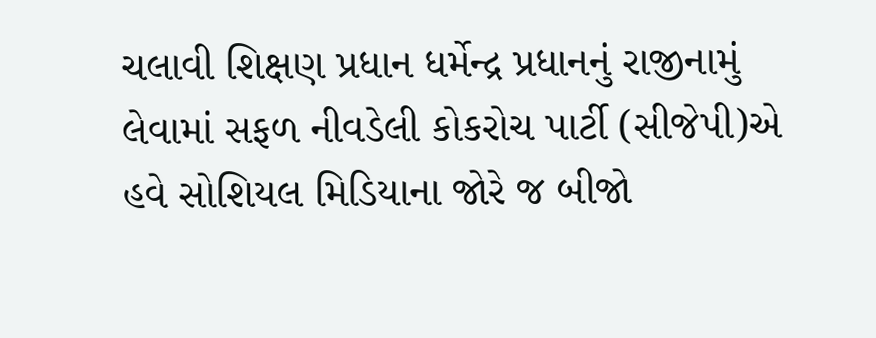ચલાવી શિક્ષણ પ્રધાન ધર્મેન્દ્ર પ્રધાનનું રાજીનામું લેવામાં સફળ નીવડેલી કોકરોચ પાર્ટી (સીજેપી)એ હવે સોશિયલ મિડિયાના જોરે જ બીજો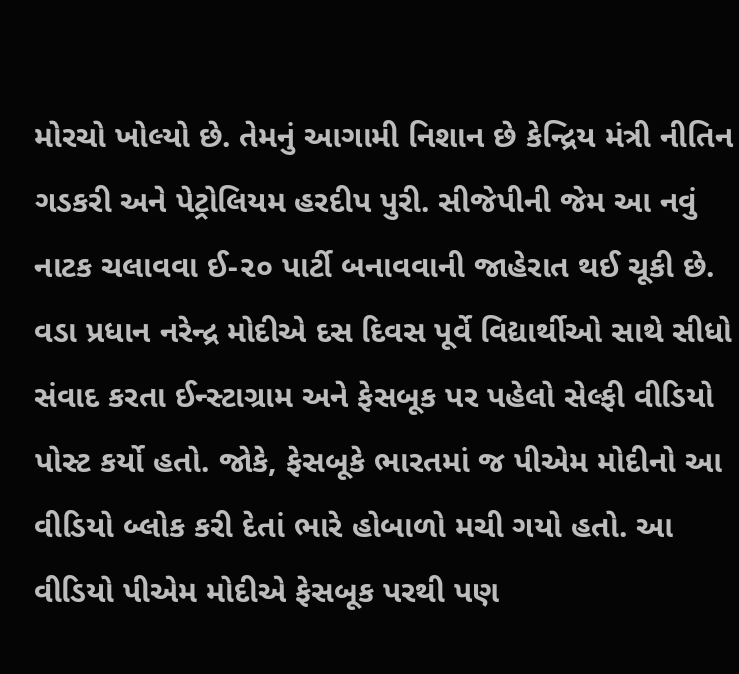મોરચો ખોલ્યો છે. તેમનું આગામી નિશાન છે કેન્દ્રિય મંત્રી નીતિન ગડકરી અને પેટ્રોલિયમ હરદીપ પુરી. સીજેપીની જેમ આ નવું નાટક ચલાવવા ઈ-૨૦ પાર્ટી બનાવવાની જાહેરાત થઈ ચૂકી છે.
વડા પ્રધાન નરેન્દ્ર મોદીએ દસ દિવસ પૂર્વે વિદ્યાર્થીઓ સાથે સીધો સંવાદ કરતા ઈન્સ્ટાગ્રામ અને ફેસબૂક પર પહેલો સેલ્ફી વીડિયો પોસ્ટ કર્યો હતો. જોકે, ફેસબૂકે ભારતમાં જ પીએમ મોદીનો આ વીડિયો બ્લોક કરી દેતાં ભારે હોબાળો મચી ગયો હતો. આ વીડિયો પીએમ મોદીએ ફેસબૂક પરથી પણ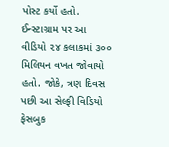પોસ્ટ કર્યો હતો. ઈન્સ્ટાગ્રામ પર આ વીડિયો ૨૪ કલાકમાં ૩૦૦ મિલિયન વખત જોવાયો હતો. જોકે, ત્રણ દિવસ પછી આ સેલ્ફી વિડિયો ફેસબુક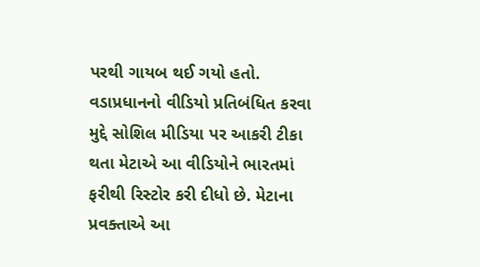પરથી ગાયબ થઈ ગયો હતો. વડાપ્રધાનનો વીડિયો પ્રતિબંધિત કરવા મુદ્દે સોશિલ મીડિયા પર આકરી ટીકા થતા મેટાએ આ વીડિયોને ભારતમાં ફરીથી રિસ્ટોર કરી દીધો છે. મેટાના પ્રવક્તાએ આ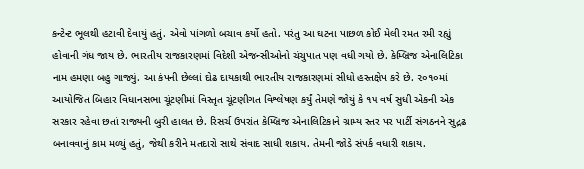કન્ટેન્ટ ભૂલથી હટાવી દેવાયું હતું. એવો પાંગળો બચાવ કર્યો હતો. પરંતુ આ ઘટના પાછળ કોઈ મેલી રમત રમી રહ્યું હોવાની ગંધ જાય છે. ભારતીય રાજકારણમાં વિદેશી એજન્સીઓનો ચંચુપાત પણ વધી ગયો છે. કેમ્બ્રિજ એનાલિટિકા નામ હમણા બહુ ગાજ્યું. આ કંપની છેલ્લાં દોઢ દાયકાથી ભારતીય રાજકારણમાં સીધો હસ્તક્ષેપ કરે છે. ૨૦૧૦માં આયોજિત બિહાર વિધાનસભા ચૂંટણીમાં વિસ્તૃત ચૂંટણીગત વિશ્લેષણ કર્યું તેમણે જોયું કે ૧૫ વર્ષ સુધી એકની એક સરકાર રહેવા છતાં રાજ્યની બુરી હાલત છે. રિસર્ચ ઉપરાંત કેમ્બ્રિજ એનાલિટિકાને ગ્રામ્ય સ્તર પર પાર્ટી સંગઠનને સુદ્રઢ બનાવવાનું કામ મળ્યું હતું, જેથી કરીને મતદારો સાથે સંવાદ સાધી શકાય. તેમની જોડે સંપર્ક વધારી શકાય.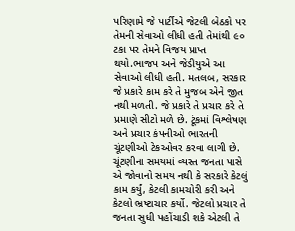પરિણામે જે પાર્ટીએ જેટલી બેઠકો પર તેમની સેવાઓ લીધી હતી તેમાંથી ૯૦ ટકા પર તેમને વિજય પ્રાપ્ત થયો.ભાજપ અને જેડીયુએ આ સેવાઓ લીધી હતી. મતલબ, સરકાર જે પ્રકારે કામ કરે તે મુજબ એને જીત નથી મળતી. જે પ્રકારે તે પ્રચાર કરે તે પ્રમાણે સીટો મળે છે. ટૂંકમાં વિશ્લેષણ અને પ્રચાર કંપનીઓ ભારતની ચૂંટણીઓ ટેકઓવર કરવા લાગી છે.
ચૂંટણીના સમયમાં વ્યસ્ત જનતા પાસે એ જોવાનો સમય નથી કે સરકારે કેટલું કામ કર્યું, કેટલી કામચોરી કરી અને કેટલો ભ્રષ્ટાચાર કર્યો. જેટલો પ્રચાર તે જનતા સુધી પહોંચાડી શકે એટલી તે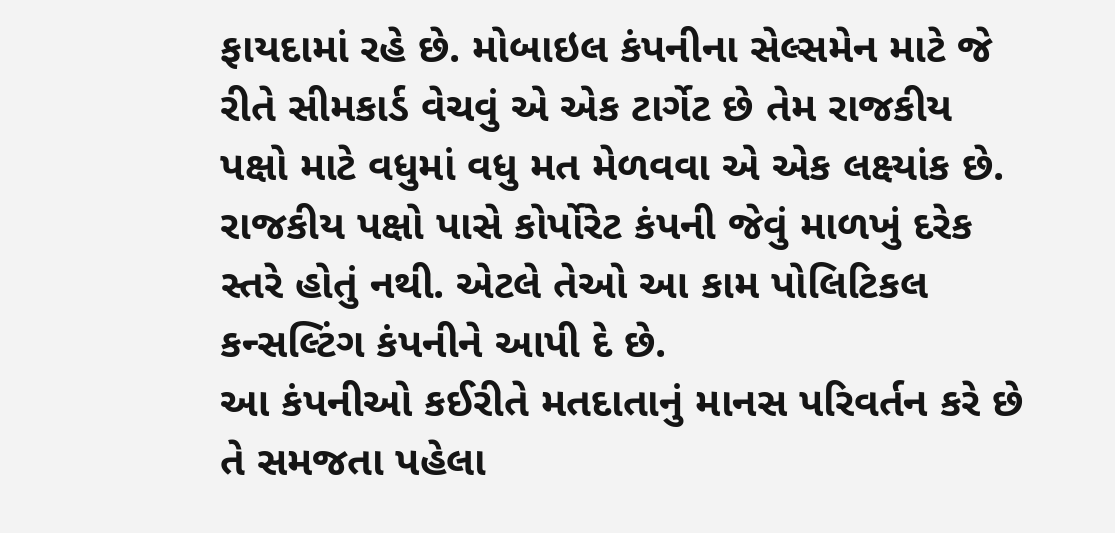ફાયદામાં રહે છે. મોબાઇલ કંપનીના સેલ્સમેન માટે જે રીતે સીમકાર્ડ વેચવું એ એક ટાર્ગેટ છે તેમ રાજકીય પક્ષો માટે વધુમાં વધુ મત મેળવવા એ એક લક્ષ્યાંક છે. રાજકીય પક્ષો પાસે કોર્પોરેટ કંપની જેવું માળખું દરેક સ્તરે હોતું નથી. એટલે તેઓ આ કામ પોલિટિકલ કન્સલ્ટિંગ કંપનીને આપી દે છે.
આ કંપનીઓ કઈરીતે મતદાતાનું માનસ પરિવર્તન કરે છે તે સમજતા પહેલા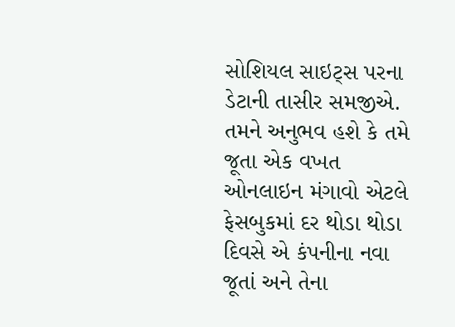સોશિયલ સાઇટ્સ પરના ડેટાની તાસીર સમજીએ. તમને અનુભવ હશે કે તમે જૂતા એક વખત ઓનલાઇન મંગાવો એટલે ફેસબુકમાં દર થોડા થોડા દિવસે એ કંપનીના નવા જૂતાં અને તેના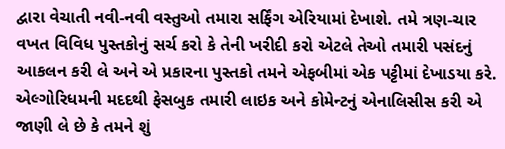દ્વારા વેચાતી નવી-નવી વસ્તુઓ તમારા સર્ફિંગ એરિયામાં દેખાશે. તમે ત્રણ-ચાર વખત વિવિધ પુસ્તકોનું સર્ચ કરો કે તેની ખરીદી કરો એટલે તેઓ તમારી પસંદનું આકલન કરી લે અને એ પ્રકારના પુસ્તકો તમને એફબીમાં એક પટ્ટીમાં દેખાડયા કરે.
એલ્ગોરિધમની મદદથી ફેસબુક તમારી લાઇક અને કોમેન્ટનું એનાલિસીસ કરી એ જાણી લે છે કે તમને શું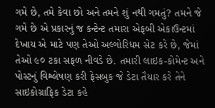ગમે છે, તમે કેવા છો અને તમને શું નથી ગમતું? તમને જે ગમે છે એ પ્રકારનું જ કન્ટેન્ટ તમારા એફબી એકાઉન્ટમાં દેખાય એ માટે પણ તેઓ અલ્ગોરિધમ સેટ કરે છે, જેમાં તેઓ ૯૦ ટકા સફળ નીવડે છે. તમારી લાઇક-કોમેન્ટ અને પોસ્ટનું વિશ્લેષણ કરી ફેસબુક જે ડેટા તૈયાર કરે તેને સાઇકોગ્રાફિક ડેટા કહે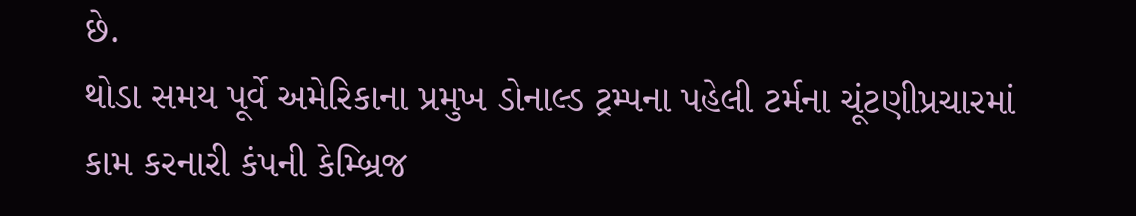છે.
થોડા સમય પૂર્વે અમેરિકાના પ્રમુખ ડોનાલ્ડ ટ્રમ્પના પહેલી ટર્મના ચૂંટણીપ્રચારમાં કામ કરનારી કંપની કેમ્બ્રિજ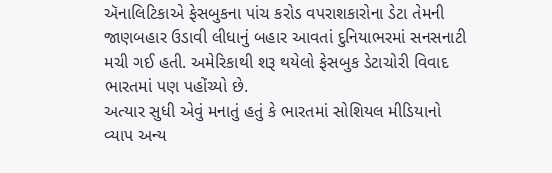ઍનાલિટિકાએ ફેસબુકના પાંચ કરોડ વપરાશકારોના ડેટા તેમની જાણબહાર ઉડાવી લીધાનું બહાર આવતાં દુનિયાભરમાં સનસનાટી મચી ગઈ હતી. અમેરિકાથી શરૂ થયેલો ફેસબુક ડેટાચોરી વિવાદ ભારતમાં પણ પહોંચ્યો છે.
અત્યાર સુધી એવું મનાતું હતું કે ભારતમાં સોશિયલ મીડિયાનો વ્યાપ અન્ય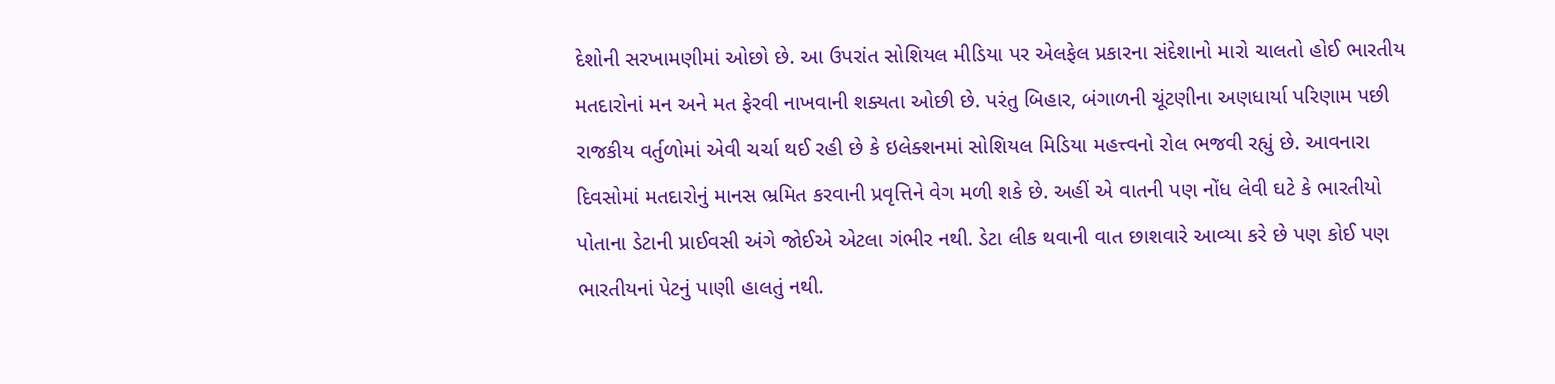દેશોની સરખામણીમાં ઓછો છે. આ ઉપરાંત સોશિયલ મીડિયા પર એલફેલ પ્રકારના સંદેશાનો મારો ચાલતો હોઈ ભારતીય મતદારોનાં મન અને મત ફેરવી નાખવાની શક્યતા ઓછી છે. પરંતુ બિહાર, બંગાળની ચૂંટણીના અણધાર્યા પરિણામ પછી રાજકીય વર્તુળોમાં એવી ચર્ચા થઈ રહી છે કે ઇલેક્શનમાં સોશિયલ મિડિયા મહત્ત્વનો રોલ ભજવી રહ્યું છે. આવનારા દિવસોમાં મતદારોનું માનસ ભ્રમિત કરવાની પ્રવૃત્તિને વેગ મળી શકે છે. અહીં એ વાતની પણ નોંધ લેવી ઘટે કે ભારતીયો પોતાના ડેટાની પ્રાઈવસી અંગે જોઈએ એટલા ગંભીર નથી. ડેટા લીક થવાની વાત છાશવારે આવ્યા કરે છે પણ કોઈ પણ ભારતીયનાં પેટનું પાણી હાલતું નથી.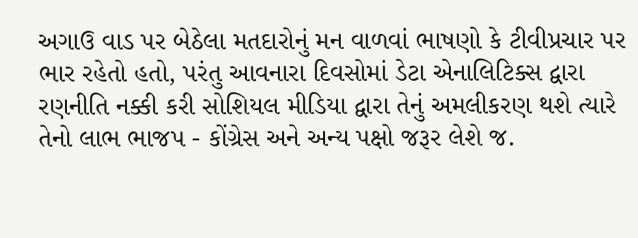અગાઉ વાડ પર બેઠેલા મતદારોનું મન વાળવાં ભાષણો કે ટીવીપ્રચાર પર ભાર રહેતો હતો, પરંતુ આવનારા દિવસોમાં ડેટા એનાલિટિક્સ દ્વારા રણનીતિ નક્કી કરી સોશિયલ મીડિયા દ્વારા તેનું અમલીકરણ થશે ત્યારે તેનો લાભ ભાજપ - કોંગ્રેસ અને અન્ય પક્ષો જરૂર લેશે જ.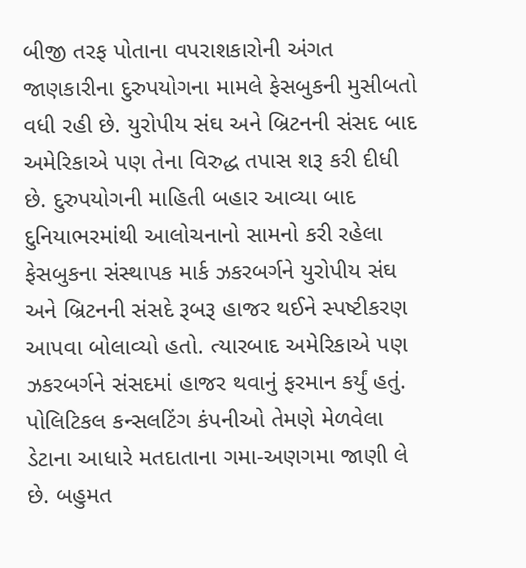બીજી તરફ પોતાના વપરાશકારોની અંગત જાણકારીના દુરુપયોગના મામલે ફેસબુકની મુસીબતો વધી રહી છે. યુરોપીય સંઘ અને બ્રિટનની સંસદ બાદ અમેરિકાએ પણ તેના વિરુદ્ધ તપાસ શરૂ કરી દીધી છે. દુરુપયોગની માહિતી બહાર આવ્યા બાદ દુનિયાભરમાંથી આલોચનાનો સામનો કરી રહેલા ફેસબુકના સંસ્થાપક માર્ક ઝકરબર્ગને યુરોપીય સંઘ અને બ્રિટનની સંસદે રૂબરૂ હાજર થઈને સ્પષ્ટીકરણ આપવા બોલાવ્યો હતો. ત્યારબાદ અમેરિકાએ પણ ઝકરબર્ગને સંસદમાં હાજર થવાનું ફરમાન કર્યું હતું.
પોલિટિકલ કન્સલટિંગ કંપનીઓ તેમણે મેળવેલા ડેટાના આધારે મતદાતાના ગમા-અણગમા જાણી લે છે. બહુમત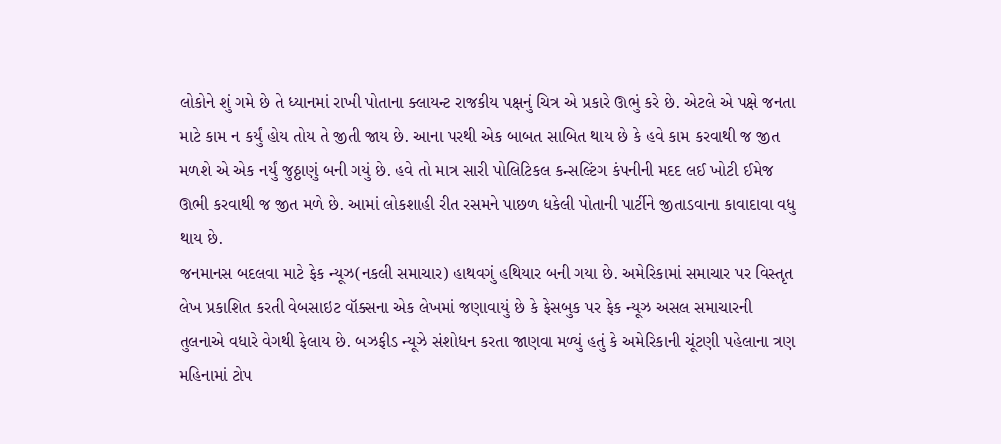લોકોને શું ગમે છે તે ધ્યાનમાં રાખી પોતાના ક્લાયન્ટ રાજકીય પક્ષનું ચિત્ર એ પ્રકારે ઊભું કરે છે. એટલે એ પક્ષે જનતા માટે કામ ન કર્યું હોય તોય તે જીતી જાય છે. આના પરથી એક બાબત સાબિત થાય છે કે હવે કામ કરવાથી જ જીત મળશે એ એક નર્યું જુઠ્ઠાણું બની ગયું છે. હવે તો માત્ર સારી પોલિટિકલ કન્સલ્ટિંગ કંપનીની મદદ લઈ ખોટી ઈમેજ ઊભી કરવાથી જ જીત મળે છે. આમાં લોકશાહી રીત રસમને પાછળ ધકેલી પોતાની પાર્ટીને જીતાડવાના કાવાદાવા વધુ થાય છે.
જનમાનસ બદલવા માટે ફેક ન્યૂઝ(નકલી સમાચાર) હાથવગું હથિયાર બની ગયા છે. અમેરિકામાં સમાચાર પર વિસ્તૃત લેખ પ્રકાશિત કરતી વેબસાઇટ વૉક્સના એક લેખમાં જણાવાયું છે કે ફેસબુક પર ફેક ન્યૂઝ અસલ સમાચારની તુલનાએ વધારે વેગથી ફેલાય છે. બઝફીડ ન્યૂઝે સંશોધન કરતા જાણવા મળ્યું હતું કે અમેરિકાની ચૂંટણી પહેલાના ત્રણ મહિનામાં ટોપ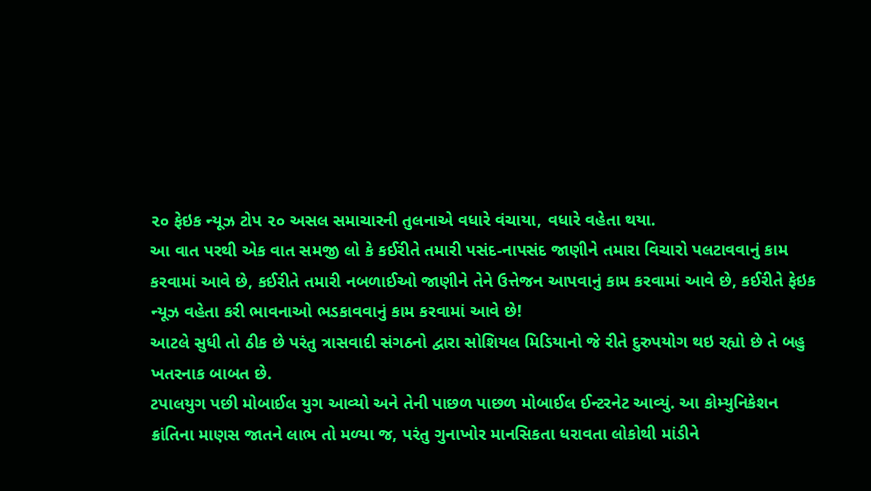૨૦ ફેઇક ન્યૂઝ ટોપ ૨૦ અસલ સમાચારની તુલનાએ વધારે વંચાયા, વધારે વહેતા થયા.
આ વાત પરથી એક વાત સમજી લો કે કઈરીતે તમારી પસંદ-નાપસંદ જાણીને તમારા વિચારો પલટાવવાનું કામ કરવામાં આવે છે, કઈરીતે તમારી નબળાઈઓ જાણીને તેને ઉત્તેજન આપવાનું કામ કરવામાં આવે છે, કઈરીતે ફેઇક ન્યૂઝ વહેતા કરી ભાવનાઓ ભડકાવવાનું કામ કરવામાં આવે છે!
આટલે સુધી તો ઠીક છે પરંતુ ત્રાસવાદી સંગઠનો દ્વારા સોશિયલ મિડિયાનો જે રીતે દુરુપયોગ થઇ રહ્યો છે તે બહુ ખતરનાક બાબત છે.
ટપાલયુગ પછી મોબાઈલ યુગ આવ્યો અને તેની પાછળ પાછળ મોબાઈલ ઈન્ટરનેટ આવ્યું. આ કોમ્યુનિકેશન ક્રાંતિના માણસ જાતને લાભ તો મળ્યા જ, પરંતુ ગુનાખોર માનસિકતા ધરાવતા લોકોથી માંડીને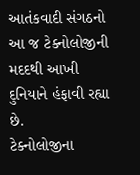આતંકવાદી સંગઠનો આ જ ટેક્નોલોજીની મદદથી આખી દુનિયાને હંફાવી રહ્યા છે.
ટેક્નોલોજીના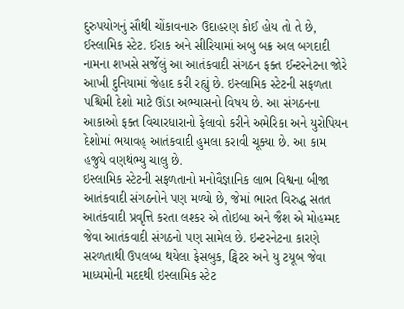દુરુપયોગનું સૌથી ચોંકાવનારુ ઉદાહરણ કોઈ હોય તો તે છે, ઈસ્લામિક સ્ટેટ. ઈરાક અને સીરિયામાં અબુ બક્ર અલ બગદાદી નામના શખસે સર્જેલું આ આતંકવાદી સંગઠન ફક્ત ઈન્ટરનેટના જોરે આખી દુનિયામાં જેહાદ કરી રહ્યું છે. ઇસ્લામિક સ્ટેટની સફળતા પશ્ચિમી દેશો માટે ઊંડા અભ્યાસનો વિષય છે. આ સંગઠનના આકાઓ ફક્ત વિચારધારાનો ફેલાવો કરીને અમેરિકા અને યુરોપિયન દેશોમાં ભયાવહ્ આતંકવાદી હુમલા કરાવી ચૂક્યા છે. આ કામ હજુયે વણથંભ્યુ ચાલુ છે.
ઇસ્લામિક સ્ટેટની સફળતાનો મનોવૈજ્ઞાનિક લાભ વિશ્વના બીજા આતંકવાદી સંગઠનોને પણ મળ્યો છે, જેમાં ભારત વિરુદ્ધ સતત આતંકવાદી પ્રવૃત્તિ કરતા લશ્કર એ તોઇબા અને જૈશ એ મોહમ્મદ જેવા આતંકવાદી સંગઠનો પણ સામેલ છે. ઇન્ટરનેટના કારણે સરળતાથી ઉપલબ્ધ થયેલા ફેસબુક, ટ્વિટર અને યુ ટયૂબ જેવા માધ્યમોની મદદથી ઇસ્લામિક સ્ટેટ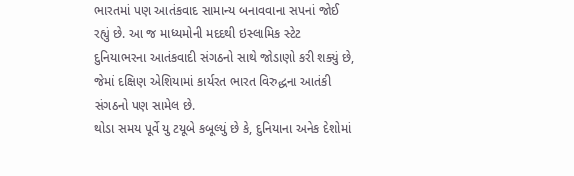ભારતમાં પણ આતંકવાદ સામાન્ય બનાવવાના સપનાં જોઈ રહ્યું છે. આ જ માધ્યમોની મદદથી ઇસ્લામિક સ્ટેટ દુનિયાભરના આતંકવાદી સંગઠનો સાથે જોડાણો કરી શક્યું છે, જેમાં દક્ષિણ એશિયામાં કાર્યરત ભારત વિરુદ્ધના આતંકી સંગઠનો પણ સામેલ છે.
થોડા સમય પૂર્વે યુ ટયૂબે કબૂલ્યું છે કે, દુનિયાના અનેક દેશોમાં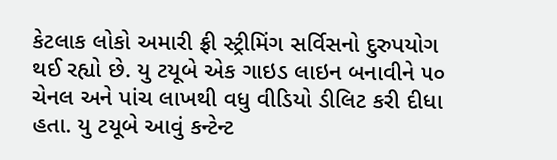કેટલાક લોકો અમારી ફ્રી સ્ટ્રીમિંગ સર્વિસનો દુરુપયોગ થઈ રહ્યો છે. યુ ટયૂબે એક ગાઇડ લાઇન બનાવીને ૫૦ ચેનલ અને પાંચ લાખથી વધુ વીડિયો ડીલિટ કરી દીધા હતા. યુ ટયૂબે આવું કન્ટેન્ટ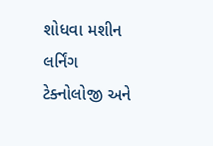શોધવા મશીન લર્નિંગ ટેક્નોલોજી અને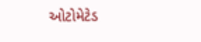ઓટોમેટેડ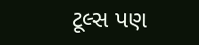ટૂલ્સ પણ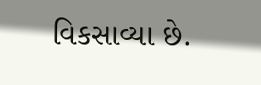વિકસાવ્યા છે.